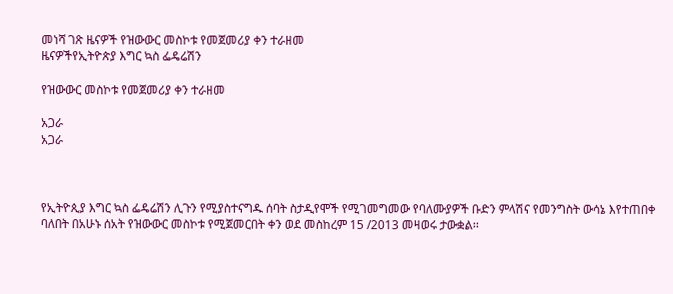መነሻ ገጽ ዜናዎች የዝውውር መስኮቱ የመጀመሪያ ቀን ተራዘመ
ዜናዎችየኢትዮጵያ እግር ኳስ ፌዴሬሽን

የዝውውር መስኮቱ የመጀመሪያ ቀን ተራዘመ

አጋራ
አጋራ



የኢትዮጲያ እግር ኳስ ፌዴሬሽን ሊጉን የሚያስተናግዱ ሰባት ስታዲየሞች የሚገመግመው የባለሙያዎች ቡድን ምላሽና የመንግስት ውሳኔ እየተጠበቀ ባለበት በአሁኑ ሰአት የዝውውር መስኮቱ የሚጀመርበት ቀን ወደ መስከረም 15 /2013 መዛወሩ ታውቋል፡፡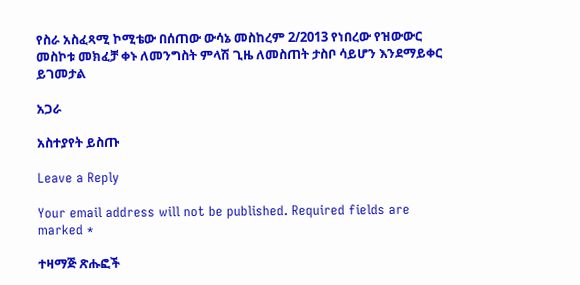የስራ አስፈጻሚ ኮሚቴው በሰጠው ውሳኔ መስከረም 2/2013 የነበረው የዝውውር መስኮቱ መክፈቻ ቀኑ ለመንግስት ምላሽ ጊዜ ለመስጠት ታስቦ ሳይሆን እንደማይቀር ይገመታል

አጋራ

አስተያየት ይስጡ

Leave a Reply

Your email address will not be published. Required fields are marked *

ተዛማጅ ጽሑፎች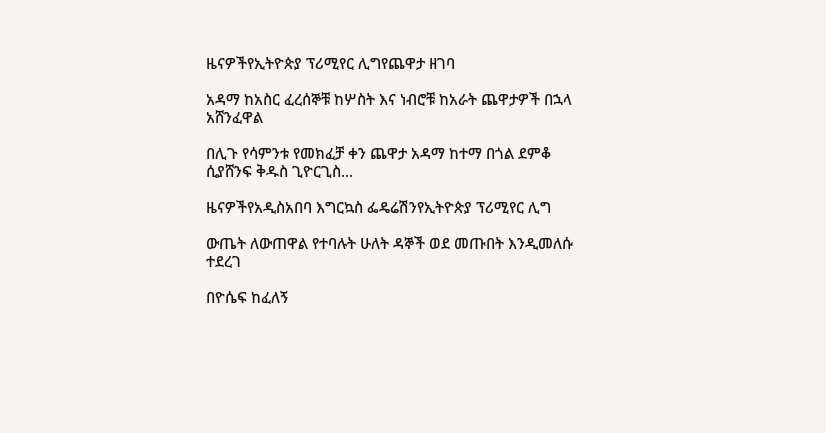ዜናዎችየኢትዮጵያ ፕሪሚየር ሊግየጨዋታ ዘገባ

አዳማ ከአስር ፈረሰኞቹ ከሦስት እና ነብሮቹ ከአራት ጨዋታዎች በኋላ አሸንፈዋል

በሊጉ የሳምንቱ የመክፈቻ ቀን ጨዋታ አዳማ ከተማ በጎል ደምቆ ሲያሸንፍ ቅዱስ ጊዮርጊስ...

ዜናዎችየአዲስአበባ እግርኳስ ፌዴሬሽንየኢትዮጵያ ፕሪሚየር ሊግ

ውጤት ለውጠዋል የተባሉት ሁለት ዳኞች ወደ መጡበት እንዲመለሱ ተደረገ

በዮሴፍ ከፈለኝ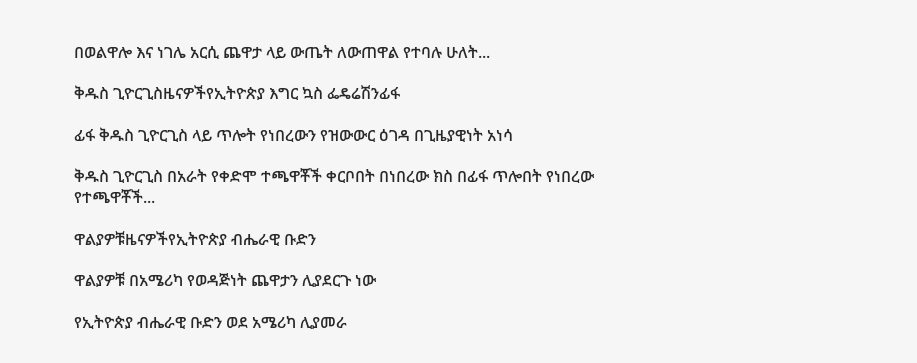በወልዋሎ እና ነገሌ አርሲ ጨዋታ ላይ ውጤት ለውጠዋል የተባሉ ሁለት...

ቅዱስ ጊዮርጊስዜናዎችየኢትዮጵያ እግር ኳስ ፌዴሬሽንፊፋ

ፊፋ ቅዱስ ጊዮርጊስ ላይ ጥሎት የነበረውን የዝውውር ዕገዳ በጊዜያዊነት አነሳ

ቅዱስ ጊዮርጊስ በአራት የቀድሞ ተጫዋቾች ቀርቦበት በነበረው ክስ በፊፋ ጥሎበት የነበረው የተጫዋቾች...

ዋልያዎቹዜናዎችየኢትዮጵያ ብሔራዊ ቡድን

ዋልያዎቹ በአሜሪካ የወዳጅነት ጨዋታን ሊያደርጉ ነው

የኢትዮጵያ ብሔራዊ ቡድን ወደ አሜሪካ ሊያመራ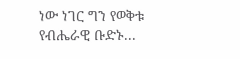ነው ነገር ግን የወቅቱ የብሔራዊ ቡድኑ...